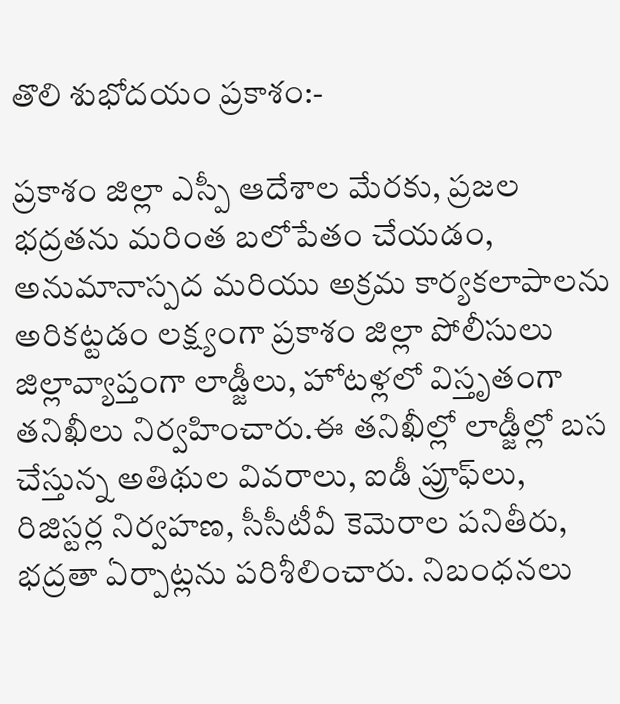తొలి శుభోదయం ప్రకాశం:-

ప్రకాశం జిల్లా ఎస్పీ ఆదేశాల మేరకు, ప్రజల భద్రతను మరింత బలోపేతం చేయడం, అనుమానాస్పద మరియు అక్రమ కార్యకలాపాలను అరికట్టడం లక్ష్యంగా ప్రకాశం జిల్లా పోలీసులు జిల్లావ్యాప్తంగా లాడ్జీలు, హోటళ్లలో విస్తృతంగా తనిఖీలు నిర్వహించారు.ఈ తనిఖీల్లో లాడ్జీల్లో బస చేస్తున్న అతిథుల వివరాలు, ఐడీ ప్రూఫ్‌లు, రిజిస్టర్ల నిర్వహణ, సీసీటీవీ కెమెరాల పనితీరు, భద్రతా ఏర్పాట్లను పరిశీలించారు. నిబంధనలు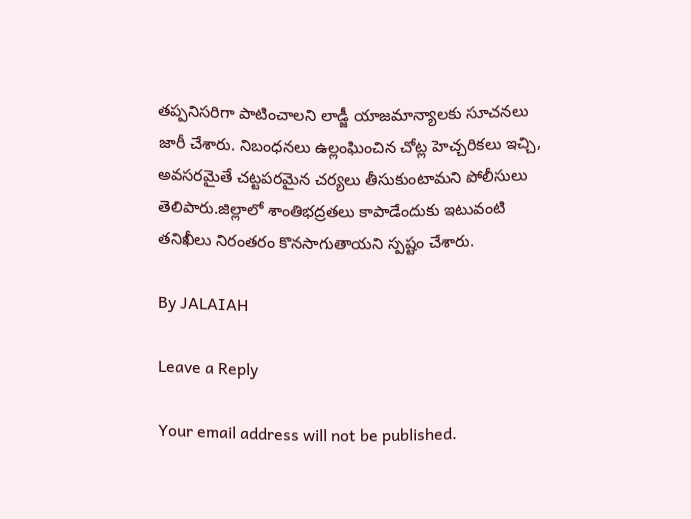తప్పనిసరిగా పాటించాలని లాడ్జీ యాజమాన్యాలకు సూచనలు జారీ చేశారు. నిబంధనలు ఉల్లంఘించిన చోట్ల హెచ్చరికలు ఇచ్చి, అవసరమైతే చట్టపరమైన చర్యలు తీసుకుంటామని పోలీసులు తెలిపారు.జిల్లాలో శాంతిభద్రతలు కాపాడేందుకు ఇటువంటి తనిఖీలు నిరంతరం కొనసాగుతాయని స్పష్టం చేశారు.

By JALAIAH

Leave a Reply

Your email address will not be published.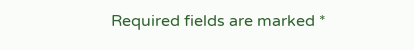Required fields are marked *